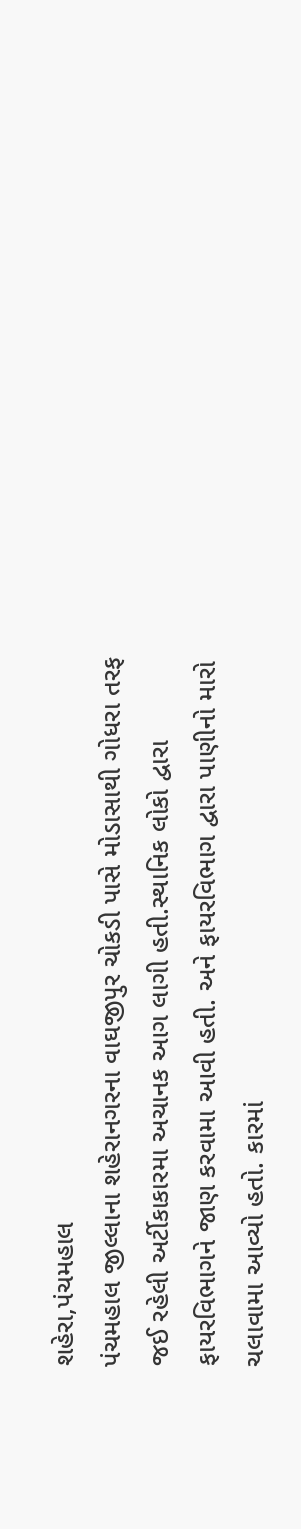શહેરા,પંચમહાલ
પંચમહાલ જીલ્લાના શહેરાનગરના વાઘજીપુર ચોકડી પાસે મોડાસાથી ગોધરા તરફ જઈ રહેલી અર્ટીકાકારમા અચાનક આગ લાગી હતી.સ્થાનિક લોકો દ્વારા ફાયરવિભાગને જાણ કરવામા આવી હતી. અને ફાયરવિભાગ દ્વારા પાણીનો મારો ચલાવામા આવ્યો હતો. કારમાં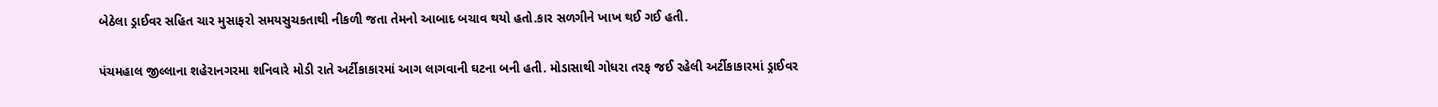બેઠેલા ડ્રાઈવર સહિત ચાર મુસાફરો સમયસુચકતાથી નીકળી જતા તેમનો આબાદ બચાવ થયો હતો.કાર સળગીને ખાખ થઈ ગઈ હતી.

પંચમહાલ જીલ્લાના શહેરાનગરમા શનિવારે મોડી રાતે અર્ટીકાકારમાં આગ લાગવાની ઘટના બની હતી. મોડાસાથી ગોધરા તરફ જઈ રહેલી અર્ટીકાકારમાં ડ્રાઈવર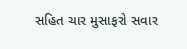સહિત ચાર મુસાફરો સવાર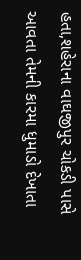હતા,શહેરાના વાઘજીપુર ચોકડી પાસે આવતા તેમની કારમા ધુમાડો દેખાતા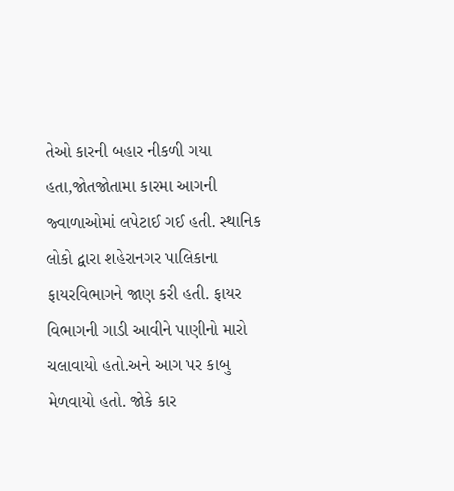તેઓ કારની બહાર નીકળી ગયા હતા,જોતજોતામા કારમા આગની જ્વાળાઓમાં લપેટાઈ ગઈ હતી. સ્થાનિક લોકો દ્વારા શહેરાનગર પાલિકાના ફાયરવિભાગને જાણ કરી હતી. ફાયર વિભાગની ગાડી આવીને પાણીનો મારો ચલાવાયો હતો.અને આગ પર કાબુ મેળવાયો હતો. જોકે કાર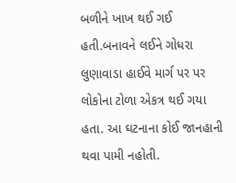બળીને ખાખ થઈ ગઈ હતી.બનાવને લઈને ગોધરા લુણાવાડા હાઈવે માર્ગ પર પર લોકોના ટોળા એકત્ર થઈ ગયા હતા. આ ઘટનાના કોઈ જાનહાની થવા પામી નહોતી.